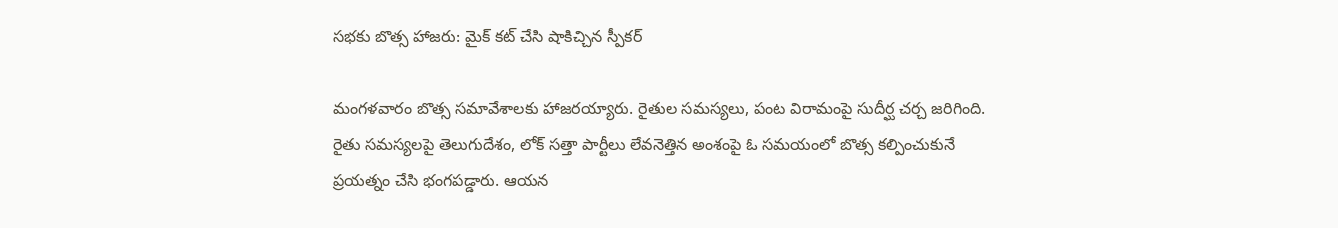సభకు బొత్స హాజరు: మైక్ కట్ చేసి షాకిచ్చిన స్పీకర్

మంగళవారం బొత్స సమావేశాలకు హాజరయ్యారు. రైతుల సమస్యలు, పంట విరామంపై సుదీర్ఘ చర్చ జరిగింది. రైతు సమస్యలపై తెలుగుదేశం, లోక్ సత్తా పార్టీలు లేవనెత్తిన అంశంపై ఓ సమయంలో బొత్స కల్పించుకునే ప్రయత్నం చేసి భంగపడ్డారు. ఆయన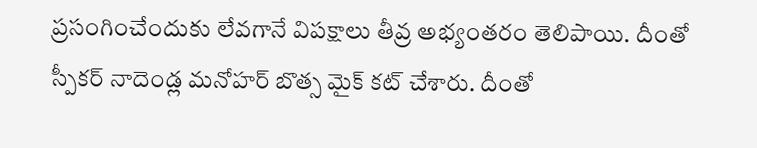ప్రసంగించేందుకు లేవగానే విపక్షాలు తీవ్ర అభ్యంతరం తెలిపాయి. దీంతో స్పీకర్ నాదెండ్ల మనోహర్ బొత్స మైక్ కట్ చేశారు. దీంతో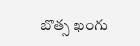బొత్స ఖంగు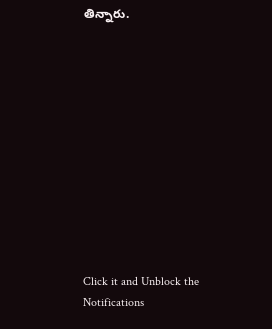తిన్నారు.












Click it and Unblock the Notifications